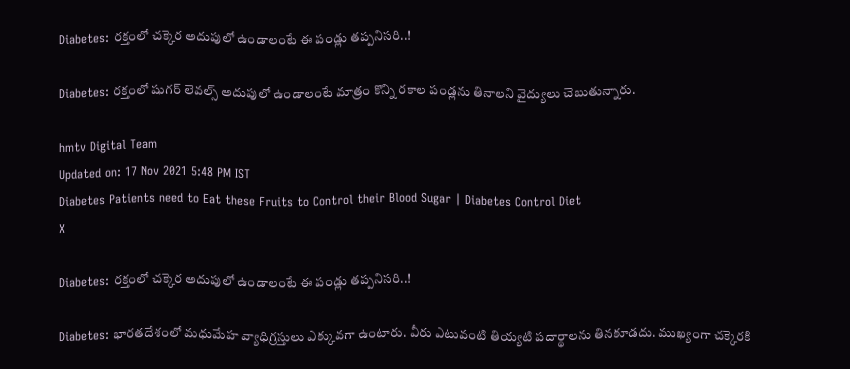Diabetes: రక్తంలో చక్కెర అదుపులో ఉండాలంటే ఈ పండ్లు తప్పనిసరి..!

Diabetes: రక్తంలో షుగర్‌ లెవల్స్‌ అదుపులో ఉండాలంటే మాత్రం కొన్ని రకాల పండ్లను తినాలని వైద్యులు చెబుతున్నారు.

hmtv Digital Team
Updated on: 17 Nov 2021 5:48 PM IST
Diabetes Patients need to Eat these Fruits to Control their Blood Sugar | Diabetes Control Diet
X

Diabetes: రక్తంలో చక్కెర అదుపులో ఉండాలంటే ఈ పండ్లు తప్పనిసరి..!

Diabetes: భారతదేశంలో మధుమేహ వ్యాధిగ్రస్తులు ఎక్కువగా ఉంటారు. వీరు ఎటువంటి తియ్యటి పదార్థాలను తినకూడదు. ముఖ్యంగా చక్కెరకి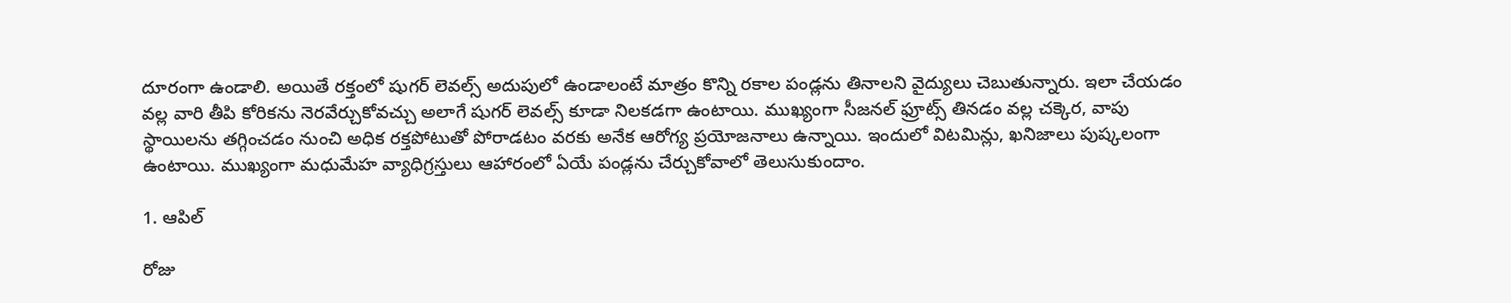దూరంగా ఉండాలి. అయితే రక్తంలో షుగర్‌ లెవల్స్‌ అదుపులో ఉండాలంటే మాత్రం కొన్ని రకాల పండ్లను తినాలని వైద్యులు చెబుతున్నారు. ఇలా చేయడం వల్ల వారి తీపి కోరికను నెరవేర్చుకోవచ్చు అలాగే షుగర్‌ లెవల్స్‌ కూడా నిలకడగా ఉంటాయి. ముఖ్యంగా సీజనల్‌ ఫ్రూట్స్‌ తినడం వల్ల చక్కెర, వాపు స్థాయిలను తగ్గించడం నుంచి అధిక రక్తపోటుతో పోరాడటం వరకు అనేక ఆరోగ్య ప్రయోజనాలు ఉన్నాయి. ఇందులో విటమిన్లు, ఖనిజాలు పుష్కలంగా ఉంటాయి. ముఖ్యంగా మధుమేహ వ్యాధిగ్రస్తులు ఆహారంలో ఏయే పండ్లను చేర్చుకోవాలో తెలుసుకుందాం.

1. ఆపిల్

రోజు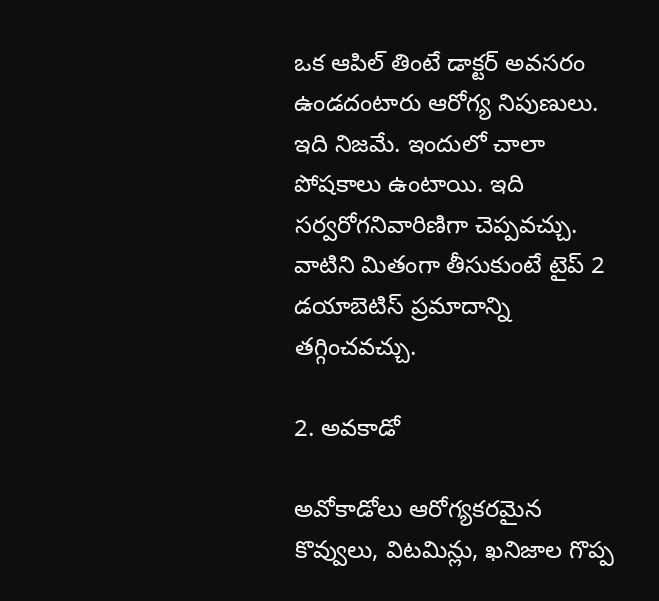ఒక ఆపిల్ తింటే డాక్టర్ అవసరం ఉండదంటారు ఆరోగ్య నిపుణులు. ఇది నిజమే. ఇందులో చాలా పోషకాలు ఉంటాయి. ఇది సర్వరోగనివారిణిగా చెప్పవచ్చు. వాటిని మితంగా తీసుకుంటే టైప్ 2 డయాబెటిస్ ప్రమాదాన్ని తగ్గించవచ్చు.

2. అవకాడో

అవోకాడోలు ఆరోగ్యకరమైన కొవ్వులు, విటమిన్లు, ఖనిజాల గొప్ప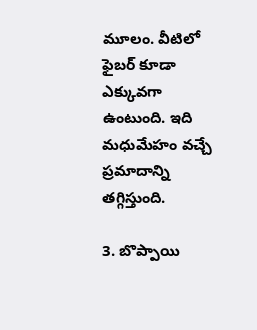మూలం. వీటిలో ఫైబర్ కూడా ఎక్కువగా ఉంటుంది. ఇది మధుమేహం వచ్చే ప్రమాదాన్ని తగ్గిస్తుంది.

3. బొప్పాయి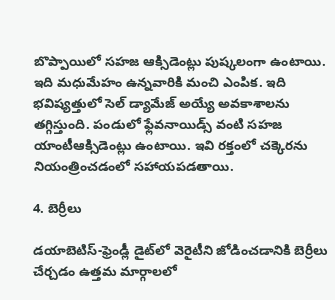బొప్పాయిలో సహజ ఆక్సిడెంట్లు పుష్కలంగా ఉంటాయి. ఇది మధుమేహం ఉన్నవారికి మంచి ఎంపిక. ఇది భవిష్యత్తులో సెల్ డ్యామేజ్ అయ్యే అవకాశాలను తగ్గిస్తుంది. పండులో ఫ్లేవనాయిడ్స్ వంటి సహజ యాంటీఆక్సిడెంట్లు ఉంటాయి. ఇవి రక్తంలో చక్కెరను నియంత్రించడంలో సహాయపడతాయి.

4. బెర్రీలు

డయాబెటిస్-ఫ్రెండ్లీ డైట్‌లో వెరైటీని జోడించడానికి బెర్రీలు చేర్చడం ఉత్తమ మార్గాలలో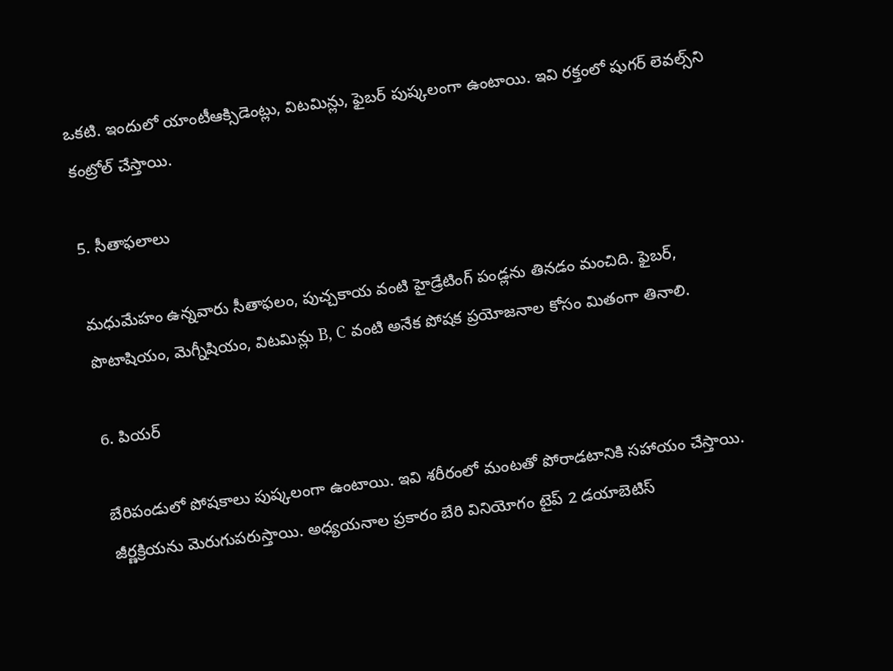ఒకటి. ఇందులో యాంటీఆక్సిడెంట్లు, విటమిన్లు, ఫైబర్ పుష్కలంగా ఉంటాయి. ఇవి రక్తంలో షుగర్‌ లెవల్స్‌ని కంట్రోల్‌ చేస్తాయి.

5. సీతాఫలాలు

మధుమేహం ఉన్నవారు సీతాఫలం, పుచ్చకాయ వంటి హైడ్రేటింగ్ పండ్లను తినడం మంచిది. ఫైబర్, పొటాషియం, మెగ్నీషియం, విటమిన్లు B, C వంటి అనేక పోషక ప్రయోజనాల కోసం మితంగా తినాలి.

6. పియర్

బేరిపండులో పోషకాలు పుష్కలంగా ఉంటాయి. ఇవి శరీరంలో మంటతో పోరాడటానికి సహాయం చేస్తాయి. జీర్ణక్రియను మెరుగుపరుస్తాయి. అధ్యయనాల ప్రకారం బేరి వినియోగం టైప్ 2 డయాబెటిస్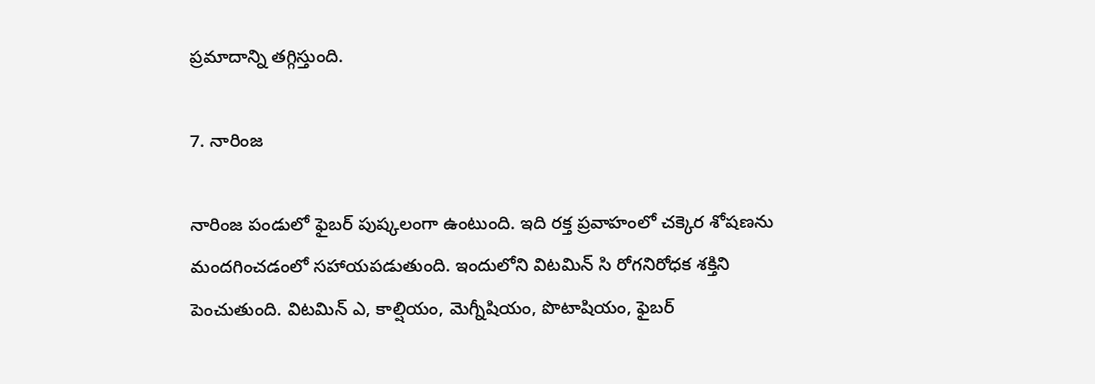ప్రమాదాన్ని తగ్గిస్తుంది.

7. నారింజ

నారింజ పండులో ఫైబర్ పుష్కలంగా ఉంటుంది. ఇది రక్త ప్రవాహంలో చక్కెర శోషణను మందగించడంలో సహాయపడుతుంది. ఇందులోని విటమిన్ సి రోగనిరోధక శక్తిని పెంచుతుంది. విటమిన్ ఎ, కాల్షియం, మెగ్నీషియం, పొటాషియం, ఫైబర్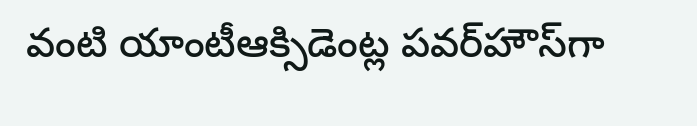వంటి యాంటీఆక్సిడెంట్ల పవర్‌హౌస్‌గా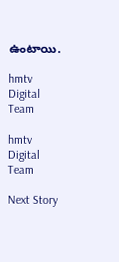ఉంటాయి.

hmtv Digital Team

hmtv Digital Team

Next Story